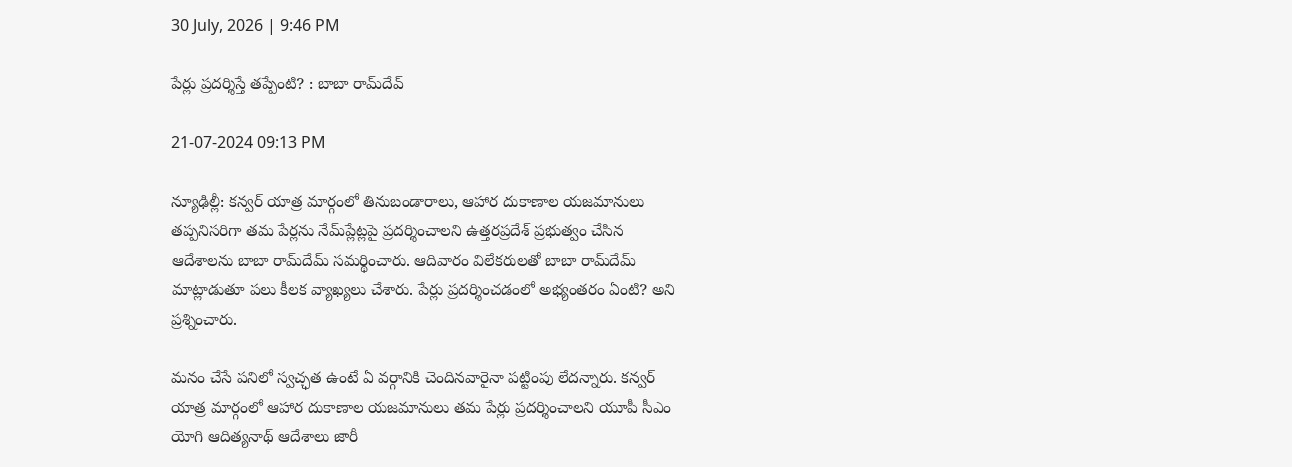30 July, 2026 | 9:46 PM

పేర్లు ప్రదర్శిస్తే తప్పేంటి? : బాబా రామ్‌దేవ్

21-07-2024 09:13 PM

న్యూఢిల్లీ: కన్వర్ యాత్ర మార్గంలో తినుబండారాలు, ఆహార దుకాణాల యజమానులు తప్పనిసరిగా తమ పేర్లను నేమ్‌ప్లేట్లపై ప్రదర్శించాలని ఉత్తరప్రదేశ్ ప్రభుత్వం చేసిన ఆదేశాలను బాబా రామ్‌దేమ్ సమర్థించారు. ఆదివారం విలేకరులతో బాబా రామ్‌దేమ్ మాట్లాడుతూ పలు కీలక వ్యాఖ్యలు చేశారు. పేర్లు ప్రదర్శించడంలో అభ్యంతరం ఏంటి? అని ప్రశ్నించారు.

మనం చేసే పనిలో స్వచ్ఛత ఉంటే ఏ వర్గానికి చెందినవారైనా పట్టింపు లేదన్నారు. కన్వర్ యాత్ర మార్గంలో ఆహార దుకాణాల యజమానులు తమ పేర్లు ప్రదర్శించాలని యూపీ సీఎం యోగి ఆదిత్యనాథ్ ఆదేశాలు జారీ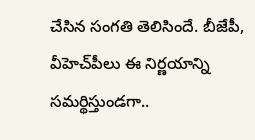చేసిన సంగతి తెలిసిందే. బీజేపీ, వీహెచ్‌పీలు ఈ నిర్ణయాన్ని సమర్థిస్తుండగా..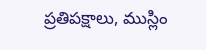ప్రతిపక్షాలు, ముస్లిం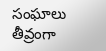సంఘాలు తీవ్రంగా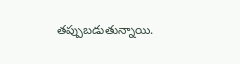తప్పుబడుతున్నాయి.